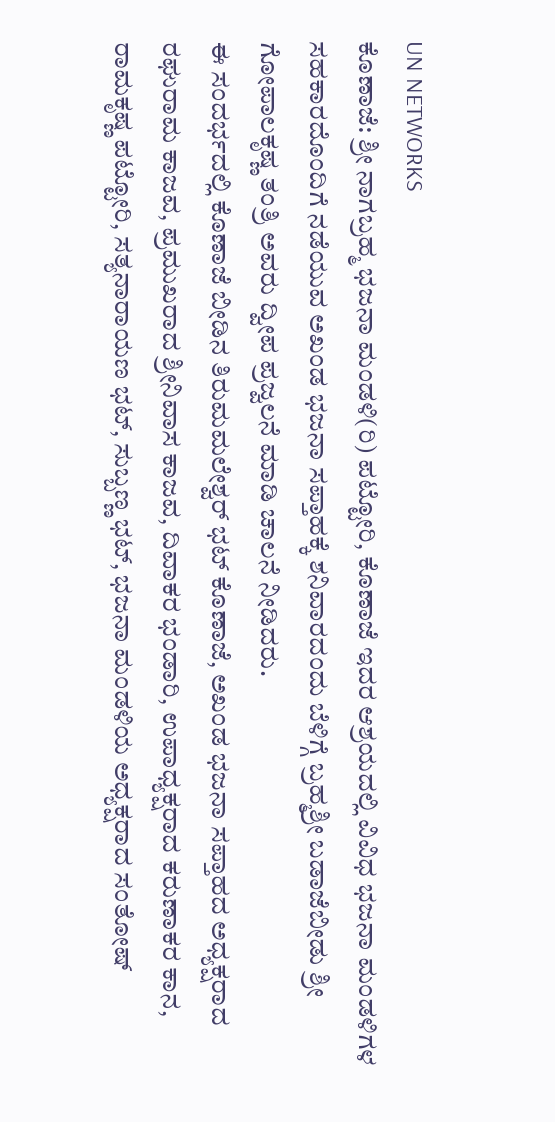UN NETWORKS
ಕೊಣಾಜೆ: ಶ್ರೀ ನಾಗಬ್ರಹ್ಮ ಭಜನಾ ಮಂಡಳಿ(ರಿ) ಪಟ್ಟೋರಿ, ಕೊಣಾಜೆ ಇದರ ಆಶ್ರಯದಲ್ಲಿ ವಿವಿಧ ಭಜನಾ ಮಂಡಳಿಗಳ ಸಹಕಾರದೊಂದಿಗೆ ನಡೆಯುವ ಅಖಂಡ ಭಜನಾ ಸಪ್ತಾಹಕ್ಕೆ ಶನಿವಾರದಂದು ಬೆಳಿಗ್ಗೆ ಬ್ರಹ್ಮಶ್ರೀ ಬಡಾಜೆಬೀಡು ಶ್ರೀ ಗೋಪಾಲಕೃಷ್ಣ ತಂತ್ರಿ ಅವರು ದ್ವೀಪ ಪ್ರಜ್ವಲನೆ ಮಾಡಿ ಚಾಲನೆ ನೀಡಿದರು.
ಈ ಸಂದರ್ಭದಲ್ಲಿ ಕೊಣಾಜೆ ಬೀಡಿನ ತಿರುಮಮಲೇಶ್ವರ್ ಭಟ್ ಕೊಣಾಜೆ, ಅಖಂಡ ಭಜನಾ ಸಪ್ತಾಹದ ಅಧ್ಯಕ್ಷರಾದ ರಘುರಾಮ ಕಾಜವ, ಪ್ರಮುಖರಾದ ಶ್ರೀನಿವಾಸ ಕಾಜವ, ದಿವಾಕರ ಭಂಡಾರಿ, ಉಪಾಧ್ಯಕ್ಷರಾದ ಕರುಣಾಕರ ಕಾನ, ರಾಮಕೃಷ್ಣ ಪಟ್ಟೋರಿ, ಸತ್ಯನಾರಾಯಣ ಭಟ್, ಸುಬ್ಬಣ್ಣ ಭಟ್, ಭಜನಾ ಮಂಡಳಿಯ ಅಧ್ಯಕ್ಷರಾದ ಸಂತೋಷ್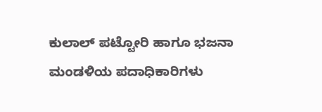ಕುಲಾಲ್ ಪಟ್ಟೋರಿ ಹಾಗೂ ಭಜನಾ ಮಂಡಳಿಯ ಪದಾಧಿಕಾರಿಗಳು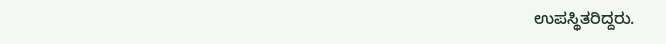ಉಪಸ್ಥಿತರಿದ್ದರು.